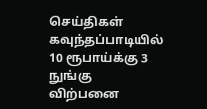செய்திகள்
கவுந்தப்பாடியில் 10 ரூபாய்க்கு 3 நுங்கு விற்பனை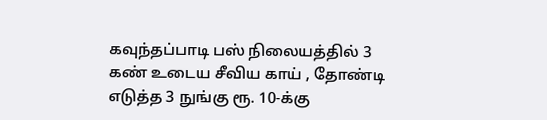கவுந்தப்பாடி பஸ் நிலையத்தில் 3 கண் உடைய சீவிய காய் , தோண்டி எடுத்த 3 நுங்கு ரூ. 10-க்கு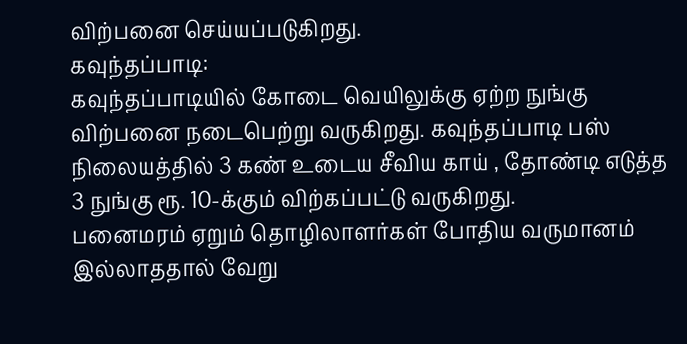விற்பனை செய்யப்படுகிறது.
கவுந்தப்பாடி:
கவுந்தப்பாடியில் கோடை வெயிலுக்கு ஏற்ற நுங்கு விற்பனை நடைபெற்று வருகிறது. கவுந்தப்பாடி பஸ் நிலையத்தில் 3 கண் உடைய சீவிய காய் , தோண்டி எடுத்த 3 நுங்கு ரூ. 10-க்கும் விற்கப்பட்டு வருகிறது.
பனைமரம் ஏறும் தொழிலாளர்கள் போதிய வருமானம் இல்லாததால் வேறு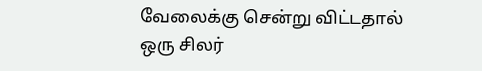வேலைக்கு சென்று விட்டதால் ஒரு சிலர்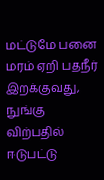மட்டுமே பனை மரம் ஏறி பதநீர் இறக்குவது, நுங்கு விற்பதில் ஈடுபட்டு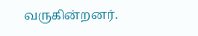வருகின்றனர்.